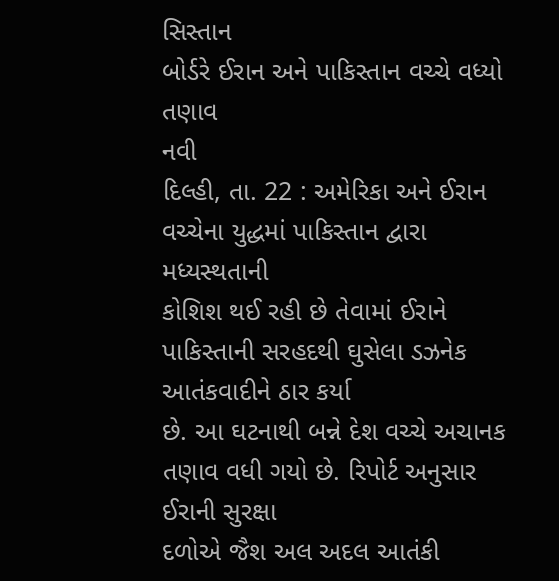સિસ્તાન
બોર્ડરે ઈરાન અને પાકિસ્તાન વચ્ચે વધ્યો તણાવ
નવી
દિલ્હી, તા. 22 : અમેરિકા અને ઈરાન વચ્ચેના યુદ્ધમાં પાકિસ્તાન દ્વારા મધ્યસ્થતાની
કોશિશ થઈ રહી છે તેવામાં ઈરાને પાકિસ્તાની સરહદથી ઘુસેલા ડઝનેક આતંકવાદીને ઠાર કર્યા
છે. આ ઘટનાથી બન્ને દેશ વચ્ચે અચાનક તણાવ વધી ગયો છે. રિપોર્ટ અનુસાર ઈરાની સુરક્ષા
દળોએ જૈશ અલ અદલ આતંકી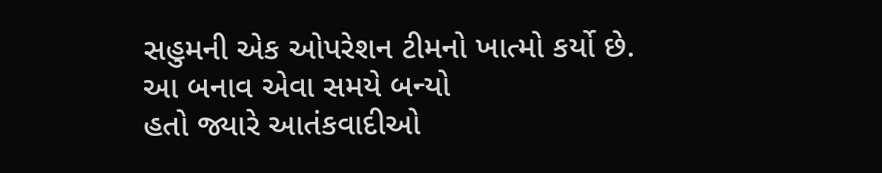સહુમની એક ઓપરેશન ટીમનો ખાત્મો કર્યો છે. આ બનાવ એવા સમયે બન્યો
હતો જ્યારે આતંકવાદીઓ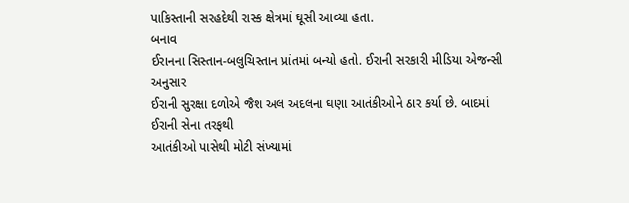પાકિસ્તાની સરહદેથી રાસ્ક ક્ષેત્રમાં ઘૂસી આવ્યા હતા.
બનાવ
ઈરાનના સિસ્તાન-બલુચિસ્તાન પ્રાંતમાં બન્યો હતો. ઈરાની સરકારી મીડિયા એજન્સી અનુસાર
ઈરાની સુરક્ષા દળોએ જૈશ અલ અદલના ઘણા આતંકીઓને ઠાર કર્યા છે. બાદમાં ઈરાની સેના તરફથી
આતંકીઓ પાસેથી મોટી સંખ્યામાં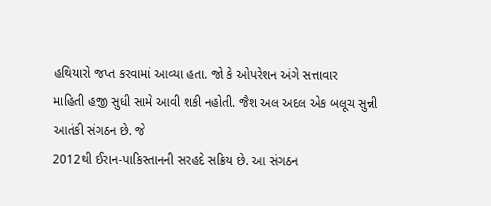હથિયારો જપ્ત કરવામાં આવ્યા હતા. જો કે ઓપરેશન અંગે સત્તાવાર
માહિતી હજી સુધી સામે આવી શકી નહોતી. જૈશ અલ અદલ એક બલૂચ સુન્ની આતંકી સંગઠન છે. જે
2012થી ઈરાન-પાકિસ્તાનની સરહદે સક્રિય છે. આ સંગઠન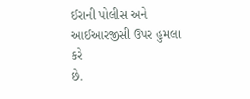ઈરાની પોલીસ અને આઈઆરજીસી ઉપર હુમલા
કરે
છે.